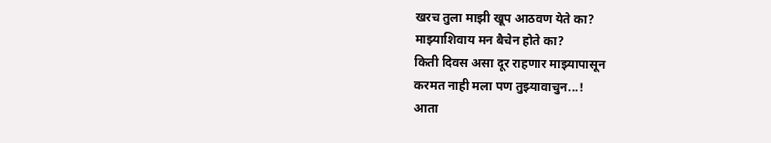खरच तुला माझी खूप आठवण येते का?
माझ्याशिवाय मन बैचेन होते का?
किती दिवस असा दूर राहणार माझ्यापासून
करमत नाही मला पण तुझ्यावाचुन...!
आता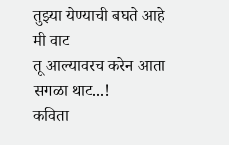तुझ्या येण्याची बघते आहे मी वाट
तू आल्यावरच करेन आता सगळा थाट...!
कविता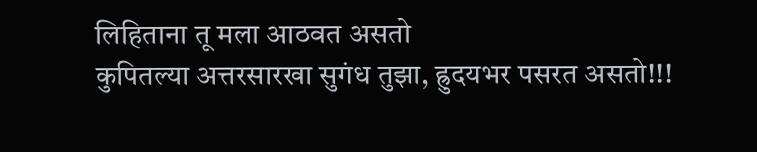लिहिताना तू मला आठवत असतो
कुपितल्या अत्तरसारखा सुगंध तुझा, ह्रुदयभर पसरत असतो!!!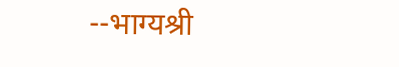--भाग्यश्री